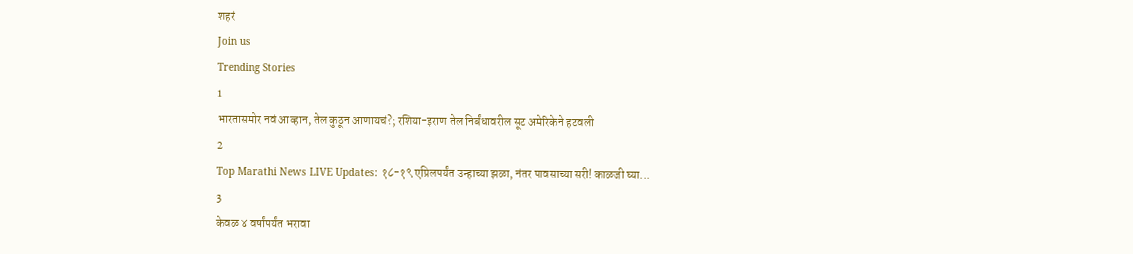शहरं
Join us
Trending Stories
1
भारतासमोर नवं आव्हान, तेल कुठून आणायचं?; रशिया-इराण तेल निर्बंधावरील सूट अमेरिकेने हटवली
2
Top Marathi News LIVE Updates: १८-१९ एप्रिलपर्यंत उन्हाच्या झळा, नंतर पावसाच्या सरी! काळजी घ्या...
3
केवळ ४ वर्षांपर्यंत भरावा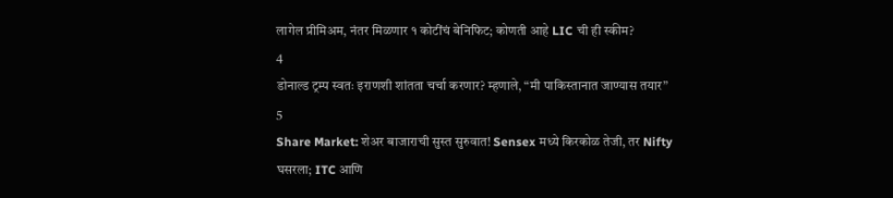लागेल प्रीमिअम, नंतर मिळणार १ कोटींचं बेनिफिट; कोणती आहे LIC ची ही स्कीम?
4
डोनाल्ड ट्रम्प स्वतः इराणशी शांतता चर्चा करणार? म्हणाले, “मी पाकिस्तानात जाण्यास तयार”
5
Share Market: शेअर बाजाराची सुस्त सुरुवात! Sensex मध्ये किरकोळ तेजी, तर Nifty घसरला; ITC आणि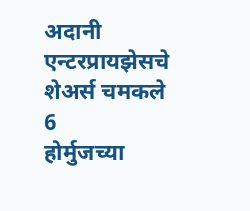अदानी एन्टरप्रायझेसचे शेअर्स चमकले
6
होर्मुजच्या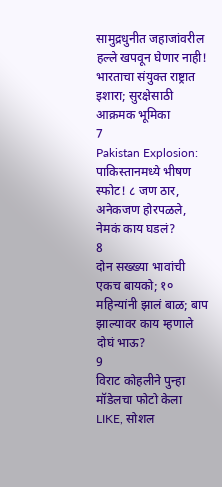सामुद्रधुनीत जहाजांवरील हल्ले खपवून घेणार नाही! भारताचा संयुक्त राष्ट्रात इशारा; सुरक्षेसाठी आक्रमक भूमिका
7
Pakistan Explosion: पाकिस्तानमध्ये भीषण स्फोट! ८ जण ठार, अनेकजण होरपळले, नेमकं काय घडलं?
8
दोन सख्ख्या भावांची एकच बायको; १० महिन्यांनी झालं बाळ; बाप झाल्यावर काय म्हणाले दोघं भाऊ?
9
विराट कोहलीने पुन्हा मॉडेलचा फोटो केला LIKE, सोशल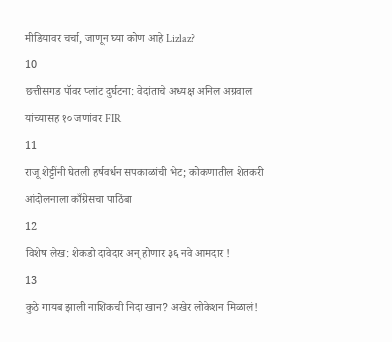मीडियावर चर्चा, जाणून घ्या कोण आहे Lizlaz?
10
छत्तीसगड पॉवर प्लांट दुर्घटना: वेदांताचे अध्यक्ष अनिल अग्रवाल यांच्यासह १० जणांवर FIR
11
राजू शेट्टींनी घेतली हर्षवर्धन सपकाळांची भेट; कोकणातील शेतकरी आंदोलनाला काँग्रेसचा पाठिंबा
12
विशेष लेख: शेकडो दावेदार अन् होणार ३६ नवे आमदार !
13
कुठे गायब झाली नाशिकची निदा खान? अखेर लोकेशन मिळालं!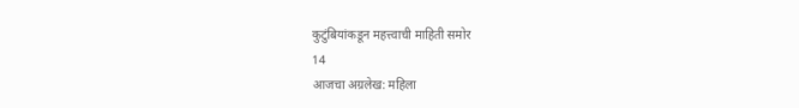कुटुंबियांकडून महत्त्वाची माहिती समोर
14
आजचा अग्रलेख: महिला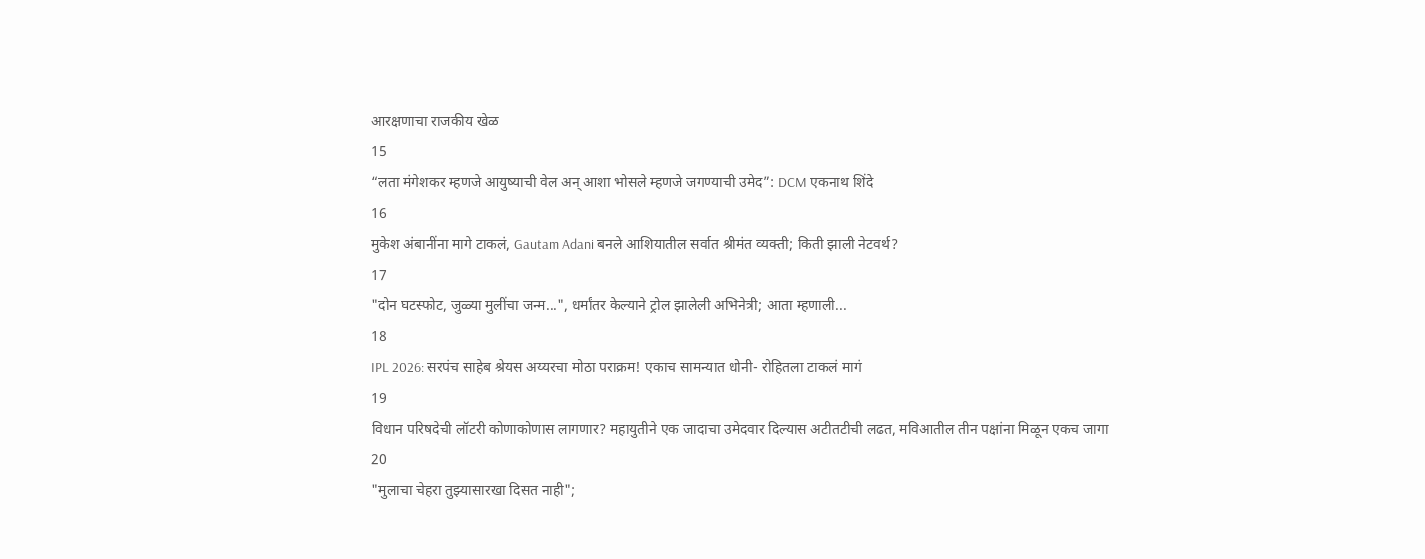आरक्षणाचा राजकीय खेळ
15
“लता मंगेशकर म्हणजे आयुष्याची वेल अन् आशा भोसले म्हणजे जगण्याची उमेद”: DCM एकनाथ शिंदे
16
मुकेश अंबानींना मागे टाकलं, Gautam Adani बनले आशियातील सर्वात श्रीमंत व्यक्ती; किती झाली नेटवर्थ?
17
"दोन घटस्फोट, जुळ्या मुलींचा जन्म...", धर्मांतर केल्याने ट्रोल झालेली अभिनेत्री; आता म्हणाली...
18
IPL 2026: सरपंच साहेब श्रेयस अय्यरचा मोठा पराक्रम! एकाच सामन्यात धोनी- रोहितला टाकलं मागं
19
विधान परिषदेची लॉटरी कोणाकोणास लागणार? महायुतीने एक जादाचा उमेदवार दिल्यास अटीतटीची लढत, मविआतील तीन पक्षांना मिळून एकच जागा
20
"मुलाचा चेहरा तुझ्यासारखा दिसत नाही";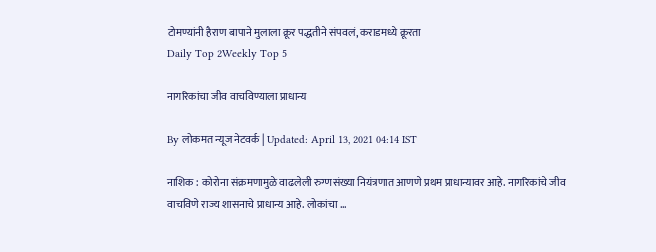टोमण्यांनी हैराण बापाने मुलाला क्रूर पद्धतीने संपवलं, कराडमध्ये क्रूरता
Daily Top 2Weekly Top 5

नागरिकांचा जीव वाचविण्याला प्राधान्य

By लोकमत न्यूज नेटवर्क | Updated: April 13, 2021 04:14 IST

नाशिक : कोरोना संक्रमणामुळे वाढलेली रुग्णसंख्या नियंत्रणात आणणे प्रथम प्राधान्यावर आहे. नागरिकांचे जीव वाचविणे राज्य शासनाचे प्राधान्य आहे. लोकांचा ...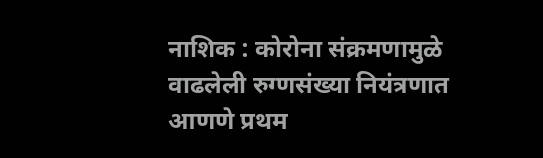नाशिक : कोरोना संक्रमणामुळे वाढलेली रुग्णसंख्या नियंत्रणात आणणे प्रथम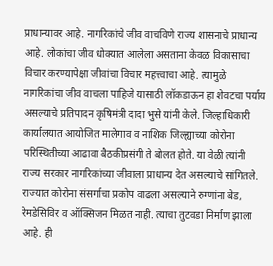प्राधान्यावर आहे. नागरिकांचे जीव वाचविणे राज्य शासनाचे प्राधान्य आहे. लोकांचा जीव धोक्यात आलेला असताना केवळ विकासाचा विचार करण्यापेक्षा जीवांचा विचार महत्त्वाचा आहे. त्यामुळे नागरिकांचा जीव वाचला पाहिजे यासाठी लॉकडाऊन हा शेवटचा पर्याय असल्याचे प्रतिपादन कृषिमंत्री दादा भुसे यांनी केले. जिल्हाधिकारी कार्यालयात आयोजित मालेगाव व नाशिक जिल्ह्याच्या कोरोना परिस्थितीच्या आढावा बैठकीप्रसंगी ते बोलत होते. या वेळी त्यांनी राज्य सरकार नागरिकांच्या जीवाला प्राधान्य देत असल्याचे सांगितले. राज्यात कोरोना संसर्गाचा प्रकोप वाढला असल्याने रुग्णांना बेड, रेमडेसिविर व ऑक्सिजन मिळत नाही. त्याचा तुटवडा निर्माण झाला आहे. ही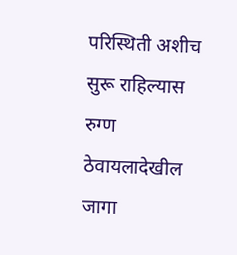परिस्थिती अशीच सुरू राहिल्यास रुग्ण ठेवायलादेखील जागा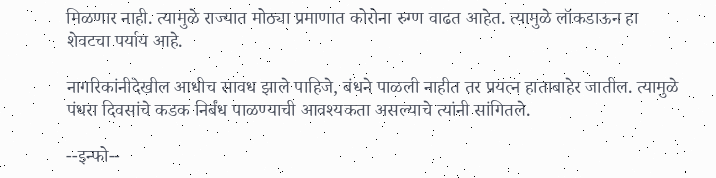मिळणार नाही. त्यामुळे राज्यात मोठ्या प्रमाणात कोरोना रुग्ण वाढत आहेत. त्यामुळे लॉकडाऊन हा शेवटचा पर्याय आहे.

नागरिकांनीदेखील आधीच सावध झाले पाहिजे, बंधने पाळली नाहीत तर प्रयत्न हाताबाहेर जातील. त्यामुळे पंधरा दिवसांचे कडक निर्बंध पाळण्याची आवश्यकता असल्याचे त्यांनी सांगितले.

--इन्फो--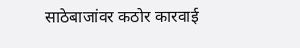साठेबाजांवर कठोर कारवाई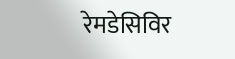रेमडेसिविर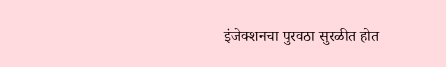इंजेक्शनचा पुरवठा सुरळीत होत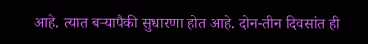आहे. त्यात बऱ्यापैकी सुधारणा होत आहे. दोन-तीन दिवसांत ही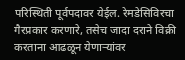परिस्थिती पूर्वपदावर येईल. रेमडेसिविरचा गैरप्रकार करणारे, तसेच जादा दराने विक्री करताना आढळून येणाऱ्यांवर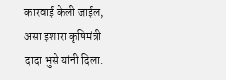कारवाई केली जाईल, असा इशारा कृषिमंत्री दादा भुसे यांनी दिला.